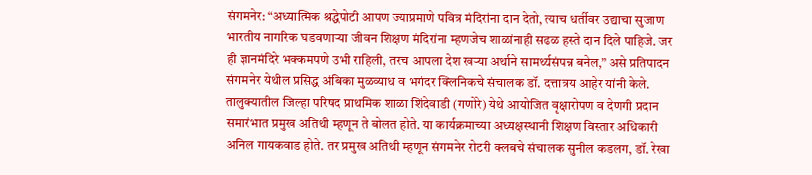संगमनेर: “अध्यात्मिक श्रद्धेपोटी आपण ज्याप्रमाणे पवित्र मंदिरांना दान देतो, त्याच धर्तीवर उद्याचा सुजाण भारतीय नागरिक घडवणाऱ्या जीवन शिक्षण मंदिरांना म्हणजेच शाळांनाही सढळ हस्ते दान दिले पाहिजे. जर ही ज्ञानमंदिरे भक्कमपणे उभी राहिली, तरच आपला देश खऱ्या अर्थाने सामर्थ्यसंपन्न बनेल,” असे प्रतिपादन संगमनेर येथील प्रसिद्ध अंबिका मुळव्याध व भगंदर क्लिनिकचे संचालक डॉ. दत्तात्रय आहेर यांनी केले.
तालुक्यातील जिल्हा परिषद प्राथमिक शाळा शिंदेवाडी (गणोरे) येथे आयोजित वृक्षारोपण व देणगी प्रदान समारंभात प्रमुख अतिथी म्हणून ते बोलत होते. या कार्यक्रमाच्या अध्यक्षस्थानी शिक्षण विस्तार अधिकारी अनिल गायकवाड होते. तर प्रमुख अतिथी म्हणून संगमनेर रोटरी क्लबचे संचालक सुनील कडलग, डॉ. रेखा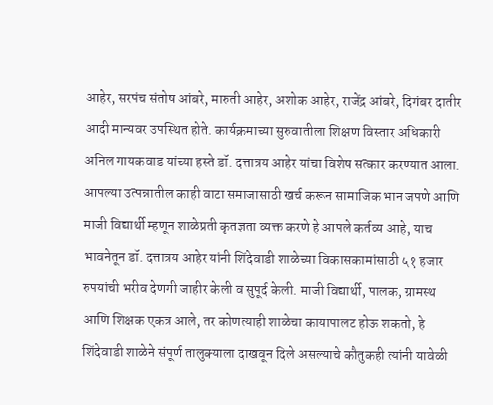आहेर, सरपंच संतोष आंबरे, मारुती आहेर, अशोक आहेर, राजेंद्र आंबरे, दिगंबर दातीर आदी मान्यवर उपस्थित होते. कार्यक्रमाच्या सुरुवातीला शिक्षण विस्तार अधिकारी अनिल गायकवाड यांच्या हस्ते डॉ. दत्तात्रय आहेर यांचा विशेष सत्कार करण्यात आला.
आपल्या उत्पन्नातील काही वाटा समाजासाठी खर्च करून सामाजिक भान जपणे आणि माजी विद्यार्थी म्हणून शाळेप्रती कृतज्ञता व्यक्त करणे हे आपले कर्तव्य आहे, याच भावनेतून डॉ. दत्तात्रय आहेर यांनी शिंदेवाडी शाळेच्या विकासकामांसाठी ५१ हजार रुपयांची भरीव देणगी जाहीर केली व सुपूर्द केली. माजी विद्यार्थी, पालक, ग्रामस्थ आणि शिक्षक एकत्र आले, तर कोणत्याही शाळेचा कायापालट होऊ शकतो, हे शिंदेवाडी शाळेने संपूर्ण तालुक्याला दाखवून दिले असल्याचे कौतुकही त्यांनी यावेळी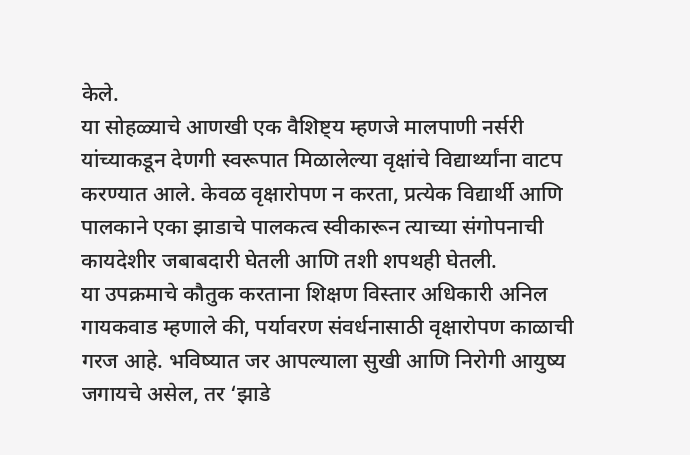केले.
या सोहळ्याचे आणखी एक वैशिष्ट्य म्हणजे मालपाणी नर्सरी यांच्याकडून देणगी स्वरूपात मिळालेल्या वृक्षांचे विद्यार्थ्यांना वाटप करण्यात आले. केवळ वृक्षारोपण न करता, प्रत्येक विद्यार्थी आणि पालकाने एका झाडाचे पालकत्व स्वीकारून त्याच्या संगोपनाची कायदेशीर जबाबदारी घेतली आणि तशी शपथही घेतली.
या उपक्रमाचे कौतुक करताना शिक्षण विस्तार अधिकारी अनिल गायकवाड म्हणाले की, पर्यावरण संवर्धनासाठी वृक्षारोपण काळाची गरज आहे. भविष्यात जर आपल्याला सुखी आणि निरोगी आयुष्य जगायचे असेल, तर ‘झाडे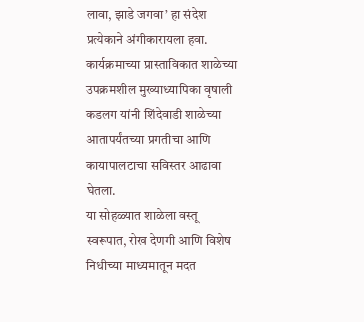लावा, झाडे जगवा’ हा संदेश प्रत्येकाने अंगीकारायला हवा.
कार्यक्रमाच्या प्रास्ताविकात शाळेच्या उपक्रमशील मुख्याध्यापिका वृषाली कडलग यांनी शिंदेवाडी शाळेच्या आतापर्यंतच्या प्रगतीचा आणि कायापालटाचा सविस्तर आढावा घेतला.
या सोहळ्यात शाळेला वस्तू स्वरूपात, रोख देणगी आणि विशेष निधीच्या माध्यमातून मदत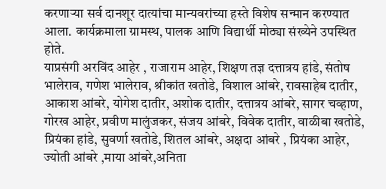करणाऱ्या सर्व दानशूर दात्यांचा मान्यवरांच्या हस्ते विशेष सन्मान करण्यात आला. कार्यक्रमाला ग्रामस्थ, पालक आणि विद्यार्थी मोठ्या संख्येने उपस्थित होते.
याप्रसंगी अरविंद आहेर , राजाराम आहेर, शिक्षण तज्ञ दत्तात्रय हांडे, संतोष भालेराव, गणेश भालेराव, श्रीकांत खतोडे, विशाल आंबरे, रावसाहेब दातीर, आकाश आंबरे, योगेश दातीर, अशोक दातीर, दत्तात्रय आंबरे, सागर चव्हाण, गोरख आहेर, प्रवीण मालुंजकर, संजय आंबरे, विवेक दातीर, वाळीबा खतोडे, प्रियंका हांडे, सुवर्णा खतोडे, शितल आंबरे, अक्षदा आंबरे , प्रियंका आहेर, ज्योती आंबरे ,माया आंबरे,अनिता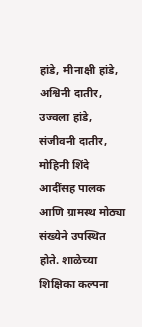हांडे, मीनाक्षी हांडे, अश्विनी दातीर, उज्वला हांडे, संजीवनी दातीर, मोहिनी शिंदे आदींसह पालक आणि ग्रामस्थ मोठ्या संख्येने उपस्थित होते. शाळेच्या शिक्षिका कल्पना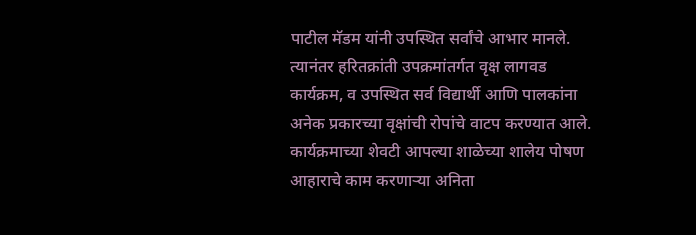पाटील मॅडम यांनी उपस्थित सर्वांचे आभार मानले.
त्यानंतर हरितक्रांती उपक्रमांतर्गत वृक्ष लागवड कार्यक्रम, व उपस्थित सर्व विद्यार्थी आणि पालकांना अनेक प्रकारच्या वृक्षांची रोपांचे वाटप करण्यात आले.
कार्यक्रमाच्या शेवटी आपल्या शाळेच्या शालेय पोषण आहाराचे काम करणाऱ्या अनिता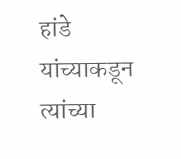हांडे यांच्याकडून त्यांच्या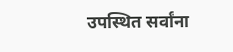उपस्थित सर्वांना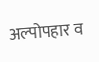अल्पोपहार व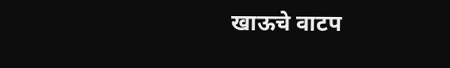खाऊचे वाटप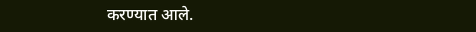करण्यात आले.